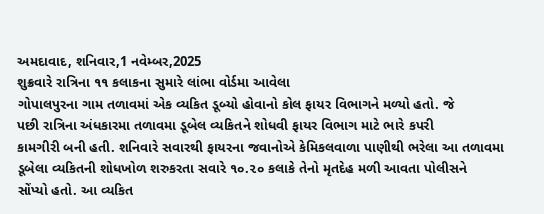અમદાવાદ, શનિવાર,1 નવેમ્બર,2025
શુક્રવારે રાત્રિના ૧૧ કલાકના સુમારે લાંભા વોર્ડમા આવેલા
ગોપાલપુરના ગામ તળાવમાં એક વ્યકિત ડૂબ્યો હોવાનો કોલ ફાયર વિભાગને મળ્યો હતો. જે
પછી રાત્રિના અંધકારમા તળાવમા ડૂબેલ વ્યકિતને શોધવી ફાયર વિભાગ માટે ભારે કપરી
કામગીરી બની હતી. શનિવારે સવારથી ફાયરના જવાનોએ કેમિકલવાળા પાણીથી ભરેલા આ તળાવમા
ડૂબેલા વ્યકિતની શોધખોળ શરુકરતા સવારે ૧૦.૨૦ કલાકે તેનો મૃતદેહ મળી આવતા પોલીસને
સોંપ્યો હતો. આ વ્યકિત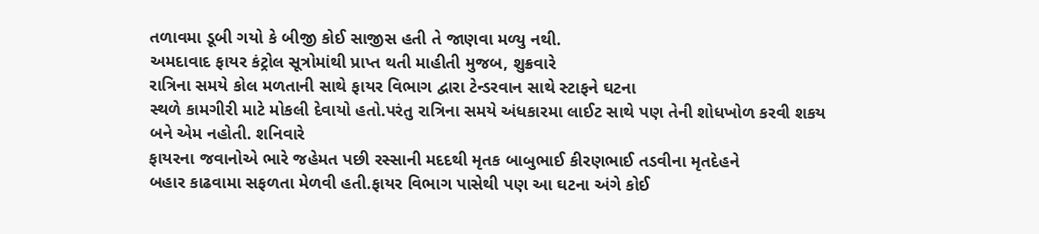તળાવમા ડૂબી ગયો કે બીજી કોઈ સાજીસ હતી તે જાણવા મળ્યુ નથી.
અમદાવાદ ફાયર કંટ્રોલ સૂત્રોમાંથી પ્રાપ્ત થતી માહીતી મુજબ, શુક્રવારે
રાત્રિના સમયે કોલ મળતાની સાથે ફાયર વિભાગ દ્વારા ટેન્ડરવાન સાથે સ્ટાફને ઘટના
સ્થળે કામગીરી માટે મોકલી દેવાયો હતો.પરંતુ રાત્રિના સમયે અંધકારમા લાઈટ સાથે પણ તેની શોધખોળ કરવી શકય
બને એમ નહોતી. શનિવારે
ફાયરના જવાનોએ ભારે જહેમત પછી રસ્સાની મદદથી મૃતક બાબુભાઈ કીરણભાઈ તડવીના મૃતદેહને
બહાર કાઢવામા સફળતા મેળવી હતી.ફાયર વિભાગ પાસેથી પણ આ ઘટના અંગે કોઈ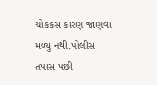ચોકકસ કારણ જાણવા મળ્યુ નથી.પોલીસ
તપાસ પછી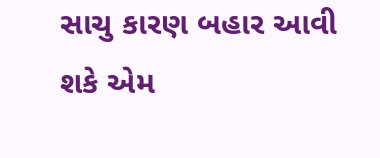સાચુ કારણ બહાર આવી શકે એમ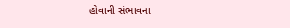હોવાની સંભાવના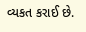વ્યકત કરાઈ છે.